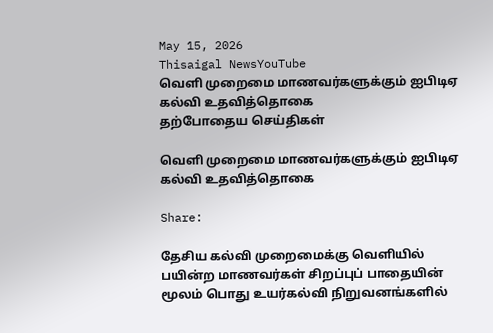May 15, 2026
Thisaigal NewsYouTube
வெளி முறைமை மாணவர்களுக்கும் ஐபிடிஏ கல்வி உதவித்தொகை
தற்போதைய செய்திகள்

வெளி முறைமை மாணவர்களுக்கும் ஐபிடிஏ கல்வி உதவித்தொகை

Share:

தேசிய கல்வி முறைமைக்கு வெளியில் பயின்ற மாணவர்கள் சிறப்புப் பாதையின் மூலம் பொது உயர்கல்வி நிறுவனங்களில்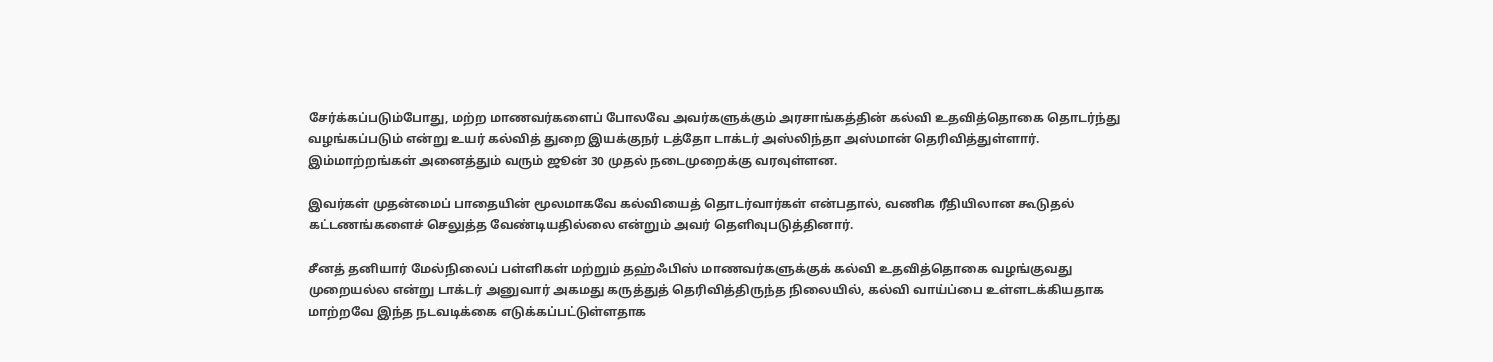சேர்க்கப்படும்போது, மற்ற மாணவர்களைப் போலவே அவர்களுக்கும் அரசாங்கத்தின் கல்வி உதவித்தொகை தொடர்ந்து வழங்கப்படும் என்று உயர் கல்வித் துறை இயக்குநர் டத்தோ டாக்டர் அஸ்லிந்தா அஸ்மான் தெரிவித்துள்ளார். இம்மாற்றங்கள் அனைத்தும் வரும் ஜூன் 30 முதல் நடைமுறைக்கு வரவுள்ளன.

இவர்கள் முதன்மைப் பாதையின் மூலமாகவே கல்வியைத் தொடர்வார்கள் என்பதால், வணிக ரீதியிலான கூடுதல் கட்டணங்களைச் செலுத்த வேண்டியதில்லை என்றும் அவர் தெளிவுபடுத்தினார்.

சீனத் தனியார் மேல்நிலைப் பள்ளிகள் மற்றும் தஹ்ஃபிஸ் மாணவர்களுக்குக் கல்வி உதவித்தொகை வழங்குவது முறையல்ல என்று டாக்டர் அனுவார் அகமது கருத்துத் தெரிவித்திருந்த நிலையில், கல்வி வாய்ப்பை உள்ளடக்கியதாக மாற்றவே இந்த நடவடிக்கை எடுக்கப்பட்டுள்ளதாக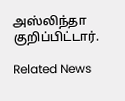அஸ்லிந்தா குறிப்பிட்டார்.

Related News